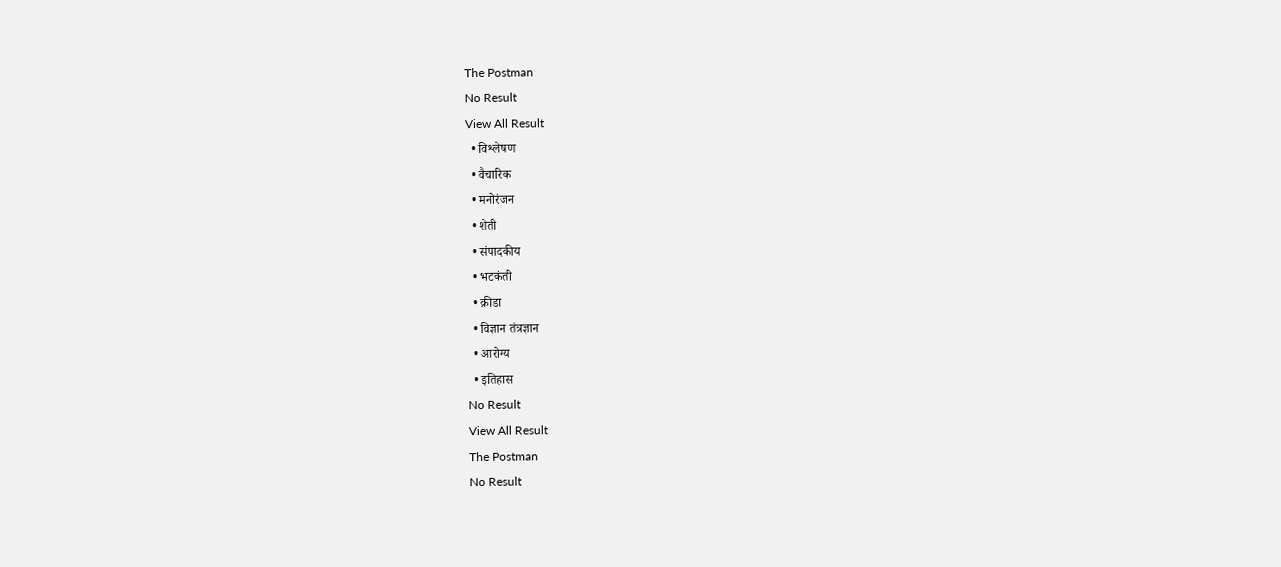The Postman
No Result
View All Result
  • विश्लेषण
  • वैचारिक
  • मनोरंजन
  • शेती
  • संपादकीय
  • भटकंती
  • क्रीडा
  • विज्ञान तंत्रज्ञान
  • आरोग्य
  • इतिहास
No Result
View All Result
The Postman
No Result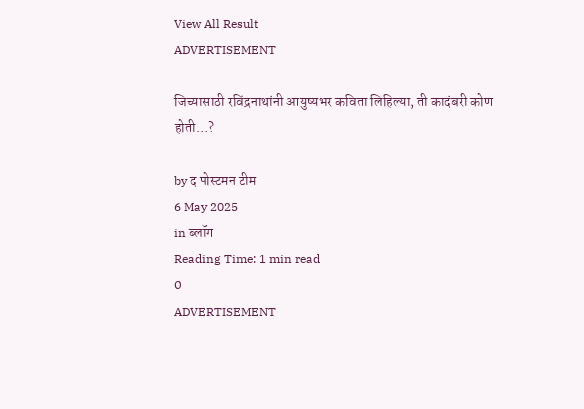View All Result
ADVERTISEMENT

जिच्यासाठी रविंद्रनाथांनी आयुष्यभर कविता लिहिल्या, ती कादंबरी कोण होती…?

by द पोस्टमन टीम
6 May 2025
in ब्लॉग
Reading Time: 1 min read
0
ADVERTISEMENT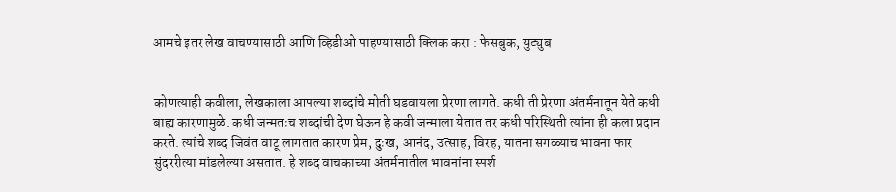आमचे इतर लेख वाचण्यासाठी आणि व्हिडीओ पाहण्यासाठी क्लिक करा : फेसबुक, युट्युब


कोणत्याही कवीला, लेखकाला आपल्या शब्दांचे मोती घडवायला प्रेरणा लागते. कधी ती प्रेरणा अंतर्मनातून येते कधी बाह्य कारणामुळे. कधी जन्मतःच शब्दांची देण घेऊन हे कवी जन्माला येतात तर कधी परिस्थिती त्यांना ही कला प्रदान करते. त्यांचे शब्द जिवंत वाटू लागतात कारण प्रेम, दुःख, आनंद, उत्साह, विरह, यातना सगळ्याच भावना फार सुंदररीत्या मांडलेल्या असतात. हे शब्द वाचकाच्या अंतर्मनातील भावनांना स्पर्श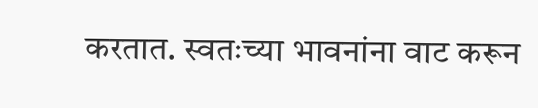करतात. स्वतःच्या भावनांना वाट करून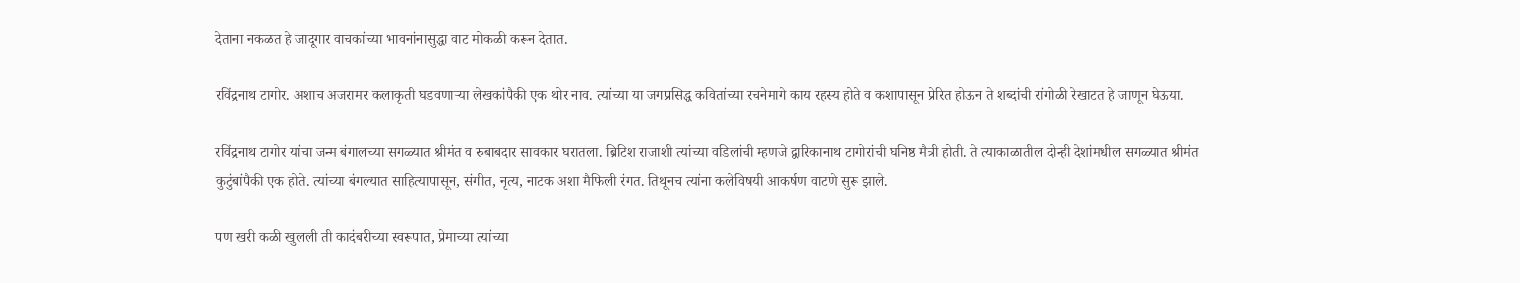देताना नकळत हे जादूगार वाचकांच्या भावनांनासुद्धा वाट मोकळी करून देतात.

रविंद्रनाथ टागोर. अशाच अजरामर कलाकृती घडवणाऱ्या लेखकांपैकी एक थोर नाव. त्यांच्या या जगप्रसिद्ध कवितांच्या रचनेमागे काय रहस्य होते व कशापासून प्रेरित होऊन ते शब्दांची रांगोळी रेखाटत हे जाणून घेऊया.

रविंद्रनाथ टागोर यांचा जन्म बंगालच्या सगळ्यात श्रीमंत व रुबाबदार सावकार घरातला. ब्रिटिश राजाशी त्यांच्या वडिलांची म्हणजे द्वारिकानाथ टागोरांची घनिष्ठ मैत्री होती. ते त्याकाळातील दोन्ही देशांमधील सगळ्यात श्रीमंत कुटुंबांपैकी एक होते. त्यांच्या बंगल्यात साहित्यापासून, संगीत, नृत्य, नाटक अशा मैफिली रंगत. तिथूनच त्यांना कलेविषयी आकर्षण वाटणे सुरू झाले.

पण खरी कळी खुलली ती कादंबरीच्या स्वरूपात, प्रेमाच्या त्यांच्या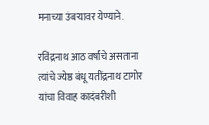मनाच्या उंबऱ्यावर येण्याने.

रविंद्रनाथ आठ वर्षांचे असताना त्यांचे ज्येष्ठ बंधू यतींद्रनाथ टागोर यांचा विवाह कादंबरीशी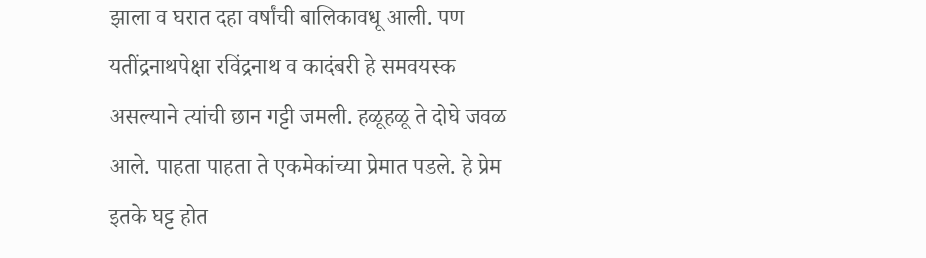झाला व घरात दहा वर्षांची बालिकावधू आली. पण यतींद्रनाथपेक्षा रविंद्रनाथ व कादंबरी हे समवयस्क असल्याने त्यांची छान गट्टी जमली. हळूहळू ते दोघे जवळ आले. पाहता पाहता ते एकमेकांच्या प्रेमात पडले. हे प्रेम इतके घट्ट होत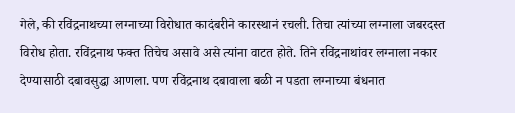गेले, की रविंद्रनाथच्या लग्नाच्या विरोधात कादंबरीने कारस्थानं रचली. तिचा त्यांच्या लग्नाला जबरदस्त विरोध होता. रविंद्रनाथ फक्त तिचेच असावे असे त्यांना वाटत होते. तिने रविंद्रनाथांवर लग्नाला नकार देण्यासाठी दबावसुद्धा आणला. पण रविंद्रनाथ दबावाला बळी न पडता लग्नाच्या बंधनात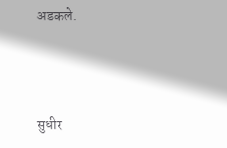अडकले.



सुधीर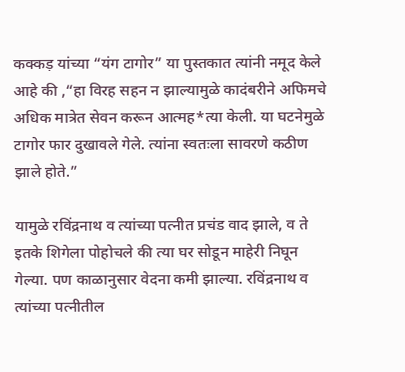कक्कड़ यांच्या “यंग टागोर” या पुस्तकात त्यांनी नमूद केले आहे की ,“हा विरह सहन न झाल्यामुळे कादंबरीने अफिमचे अधिक मात्रेत सेवन करून आत्मह*त्या केली. या घटनेमुळे टागोर फार दुखावले गेले. त्यांना स्वतःला सावरणे कठीण झाले होते.”

यामुळे रविंद्रनाथ व त्यांच्या पत्नीत प्रचंड वाद झाले, व ते इतके शिगेला पोहोचले की त्या घर सोडून माहेरी निघून गेल्या. पण काळानुसार वेदना कमी झाल्या. रविंद्रनाथ व त्यांच्या पत्नीतील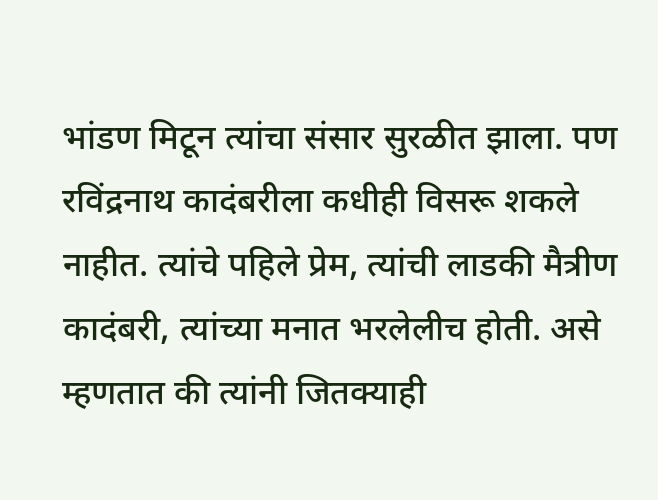भांडण मिटून त्यांचा संसार सुरळीत झाला. पण रविंद्रनाथ कादंबरीला कधीही विसरू शकले नाहीत. त्यांचे पहिले प्रेम, त्यांची लाडकी मैत्रीण कादंबरी, त्यांच्या मनात भरलेलीच होती. असे म्हणतात की त्यांनी जितक्याही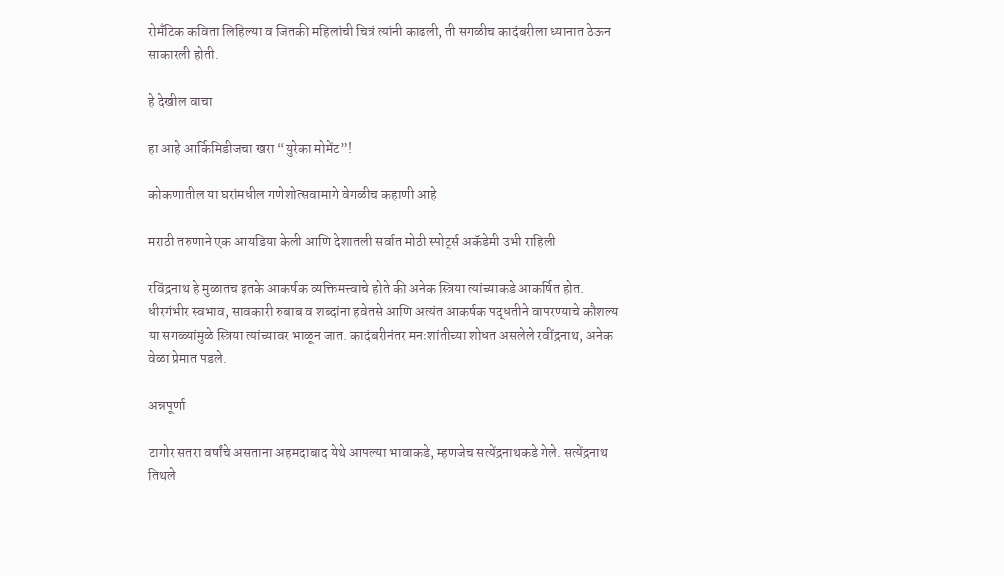रोमँटिक कविता लिहिल्या व जितकी महिलांची चित्रं त्यांनी काढली, ती सगळीच कादंबरीला ध्यानात ठेऊन साकारली होती.

हे देखील वाचा

हा आहे आर्किमिडीजचा खरा “युरेका मोमेंट”!

कोकणातील या घरांमधील गणेशोत्सवामागे वेगळीच कहाणी आहे

मराठी तरुणाने एक आयडिया केली आणि देशातली सर्वात मोठी स्पोर्ट्स अकॅडेमी उभी राहिली

रविंद्रनाथ हे मुळातच इतके आकर्षक व्यक्तिमत्त्वाचे होते की अनेक स्त्रिया त्यांच्याकडे आकर्षित होत. धीरगंभीर स्वभाव, सावकारी रुबाब व शब्दांना हवेतसे आणि अत्यंत आकर्षक पद्धतीने वापरण्याचे कौशल्य या सगळ्यांमुळे स्त्रिया त्यांच्यावर भाळून जात. कादंबरीनंतर मनःशांतीच्या शोधत असलेले रवींद्रनाथ, अनेक वेळा प्रेमात पडले.

अन्नपूर्णा

टागोर सतरा वर्षांचे असताना अहमदाबाद येथे आपल्या भावाकडे, म्हणजेच सत्येंद्रनाथकडे गेले. सत्येंद्रनाथ तिथले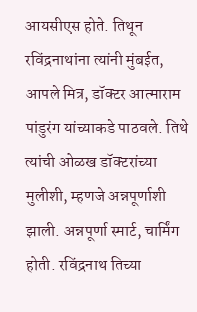आयसीएस होते. तिथून रविंद्रनाथांना त्यांनी मुंबईत, आपले मित्र, डॉक्टर आत्माराम पांडुरंग यांच्याकडे पाठवले. तिथे त्यांची ओळख डॉक्टरांच्या मुलीशी, म्हणजे अन्नपूर्णाशी झाली. अन्नपूर्णा स्मार्ट, चार्मिंग होती. रविंद्रनाथ तिच्या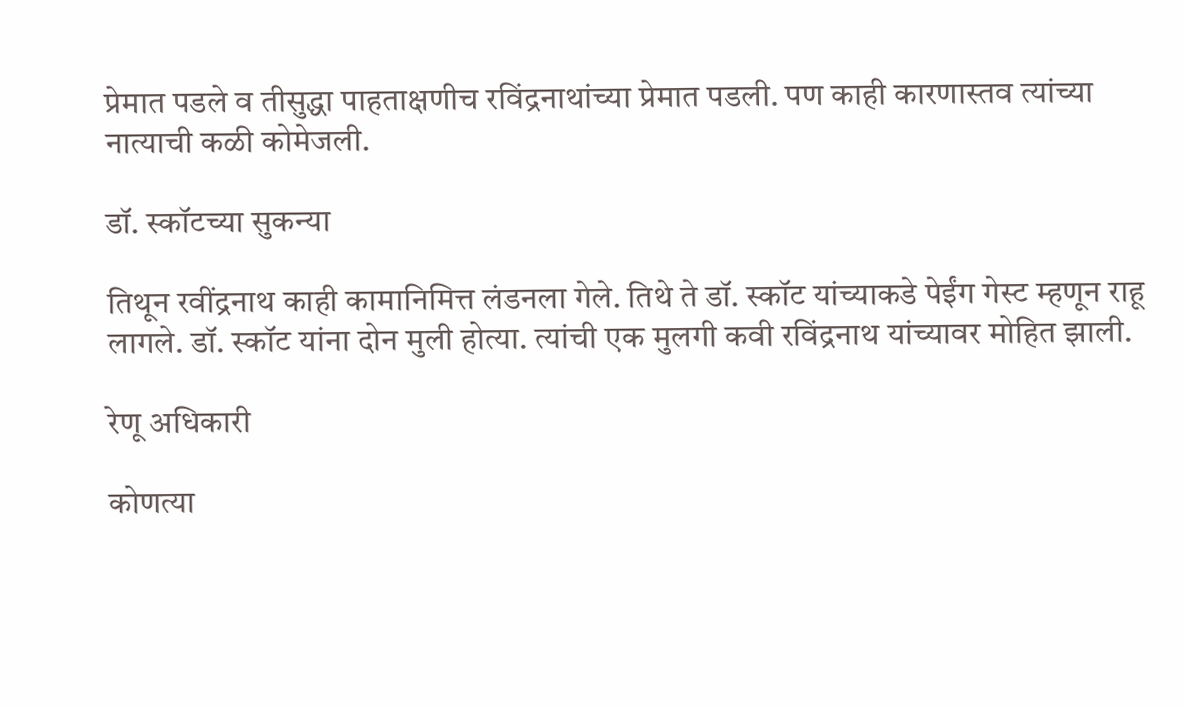प्रेमात पडले व तीसुद्धा पाहताक्षणीच रविंद्रनाथांच्या प्रेमात पडली. पण काही कारणास्तव त्यांच्या नात्याची कळी कोमेजली.

डॉ. स्कॉटच्या सुकन्या

तिथून रवींद्रनाथ काही कामानिमित्त लंडनला गेले. तिथे ते डॉ. स्कॉट यांच्याकडे पेईंग गेस्ट म्हणून राहू लागले. डॉ. स्कॉट यांना दोन मुली होत्या. त्यांची एक मुलगी कवी रविंद्रनाथ यांच्यावर मोहित झाली.

रेणू अधिकारी

कोणत्या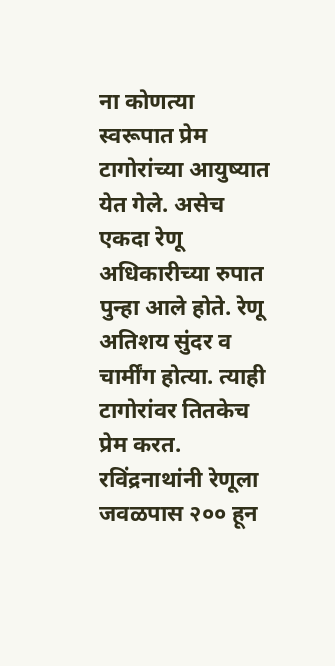ना कोणत्या स्वरूपात प्रेम टागोरांच्या आयुष्यात येत गेले. असेच एकदा रेणू अधिकारीच्या रुपात पुन्हा आले होते. रेणू अतिशय सुंदर व चार्मींग होत्या. त्याही टागोरांवर तितकेच प्रेम करत. रविंद्रनाथांनी रेणूला जवळपास २०० हून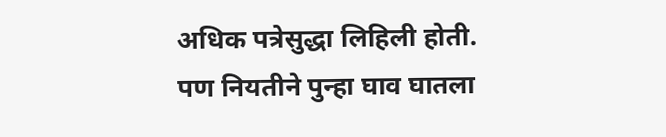अधिक पत्रेसुद्धा लिहिली होती. पण नियतीने पुन्हा घाव घातला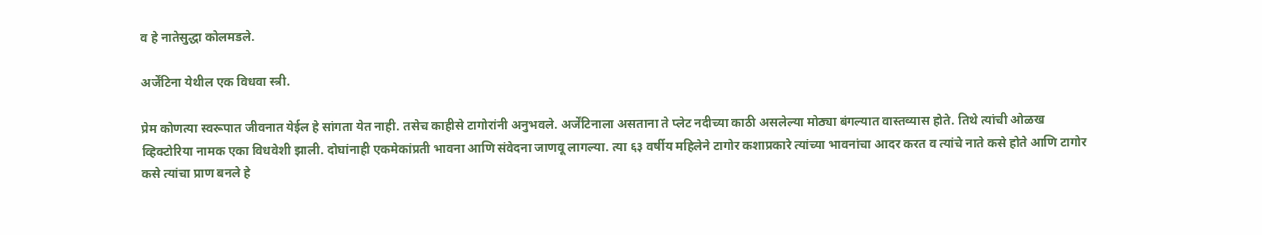व हे नातेसुद्धा कोलमडले.

अर्जेंटिना येथील एक विधवा स्त्री.

प्रेम कोणत्या स्वरूपात जीवनात येईल हे सांगता येत नाही. तसेच काहीसे टागोरांनी अनुभवले. अर्जेंटिनाला असताना ते प्लेट नदीच्या काठी असलेल्या मोठ्या बंगल्यात वास्तव्यास होते. तिथे त्यांची ओळख व्हिक्टोरिया नामक एका विधवेशी झाली. दोघांनाही एकमेकांप्रती भावना आणि संवेदना जाणवू लागल्या. त्या ६३ वर्षीय महिलेने टागोर कशाप्रकारे त्यांच्या भावनांचा आदर करत व त्यांचे नाते कसे होते आणि टागोर कसे त्यांचा प्राण बनले हे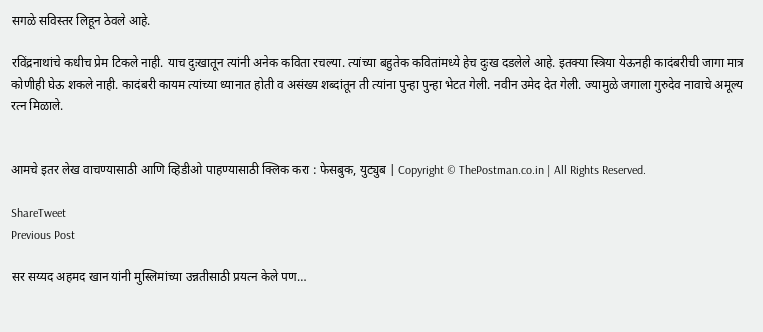सगळे सविस्तर लिहून ठेवले आहे.

रविंद्रनाथांचे कधीच प्रेम टिकले नाही. याच दुःखातून त्यांनी अनेक कविता रचल्या. त्यांच्या बहुतेक कवितांमध्ये हेच दुःख दडलेले आहे. इतक्या स्त्रिया येऊनही कादंबरीची जागा मात्र कोणीही घेऊ शकले नाही. कादंबरी कायम त्यांच्या ध्यानात होती व असंख्य शब्दांतून ती त्यांना पुन्हा पुन्हा भेटत गेली. नवीन उमेद देत गेली. ज्यामुळे जगाला गुरुदेव नावाचे अमूल्य रत्न मिळाले.


आमचे इतर लेख वाचण्यासाठी आणि व्हिडीओ पाहण्यासाठी क्लिक करा : फेसबुक, युट्युब | Copyright © ThePostman.co.in | All Rights Reserved.

ShareTweet
Previous Post

सर सय्यद अहमद खान यांनी मुस्लिमांच्या उन्नतीसाठी प्रयत्न केले पण…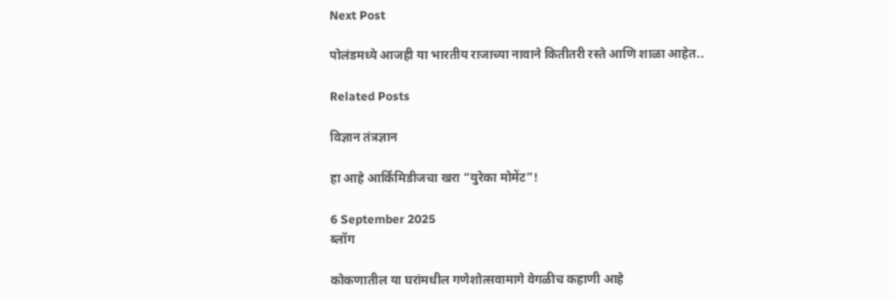Next Post

पोलंडमध्ये आजही या भारतीय राजाच्या नावाने कितीतरी रस्ते आणि शाळा आहेत..

Related Posts

विज्ञान तंत्रज्ञान

हा आहे आर्किमिडीजचा खरा “युरेका मोमेंट”!

6 September 2025
ब्लॉग

कोकणातील या घरांमधील गणेशोत्सवामागे वेगळीच कहाणी आहे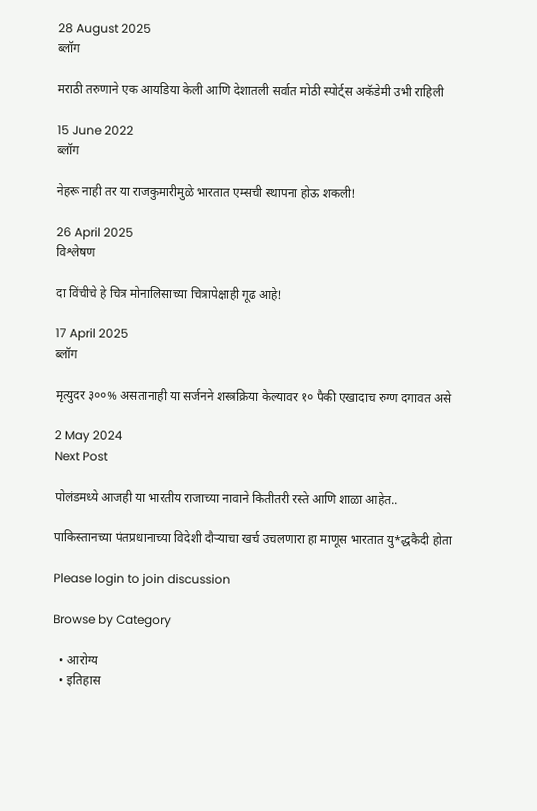28 August 2025
ब्लॉग

मराठी तरुणाने एक आयडिया केली आणि देशातली सर्वात मोठी स्पोर्ट्स अकॅडेमी उभी राहिली

15 June 2022
ब्लॉग

नेहरू नाही तर या राजकुमारीमुळे भारतात एम्सची स्थापना होऊ शकली!

26 April 2025
विश्लेषण

दा विंचीचे हे चित्र मोनालिसाच्या चित्रापेक्षाही गूढ आहे!

17 April 2025
ब्लॉग

मृत्युदर ३००% असतानाही या सर्जनने शस्त्रक्रिया केल्यावर १० पैकी एखादाच रुग्ण दगावत असे

2 May 2024
Next Post

पोलंडमध्ये आजही या भारतीय राजाच्या नावाने कितीतरी रस्ते आणि शाळा आहेत..

पाकिस्तानच्या पंतप्रधानाच्या विदेशी दौऱ्याचा खर्च उचलणारा हा माणूस भारतात यु*द्धकैदी होता

Please login to join discussion

Browse by Category

  • आरोग्य
  • इतिहास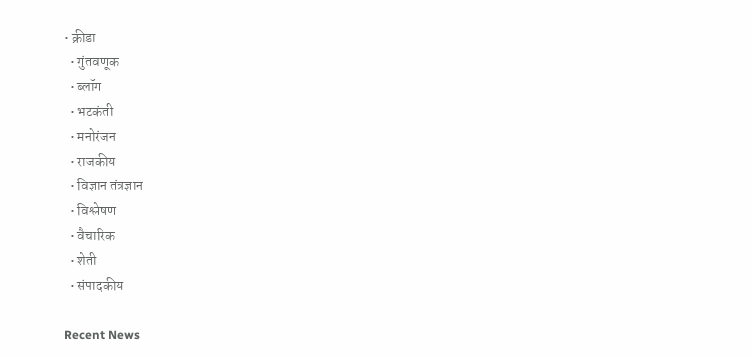• क्रीडा
  • गुंतवणूक
  • ब्लॉग
  • भटकंती
  • मनोरंजन
  • राजकीय
  • विज्ञान तंत्रज्ञान
  • विश्लेषण
  • वैचारिक
  • शेती
  • संपादकीय

Recent News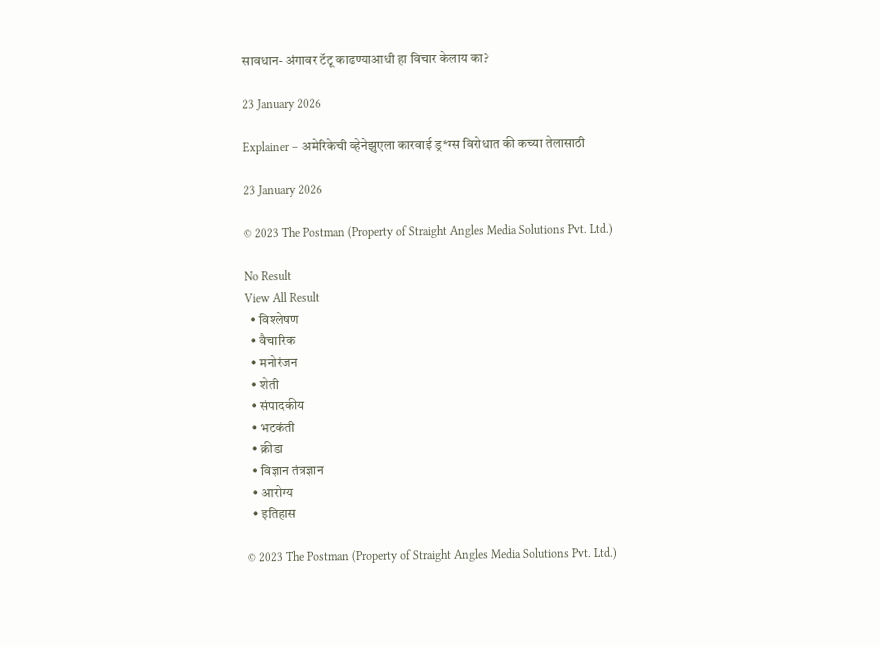सावधान- अंगावर टॅटू काढण्याआधी हा विचार केलाय का?

23 January 2026

Explainer – अमेरिकेची व्हेनेझुएला कारवाई ड्र*ग्स विरोधात की कच्या तेलासाठी

23 January 2026

© 2023 The Postman (Property of Straight Angles Media Solutions Pvt. Ltd.)

No Result
View All Result
  • विश्लेषण
  • वैचारिक
  • मनोरंजन
  • शेती
  • संपादकीय
  • भटकंती
  • क्रीडा
  • विज्ञान तंत्रज्ञान
  • आरोग्य
  • इतिहास

© 2023 The Postman (Property of Straight Angles Media Solutions Pvt. Ltd.)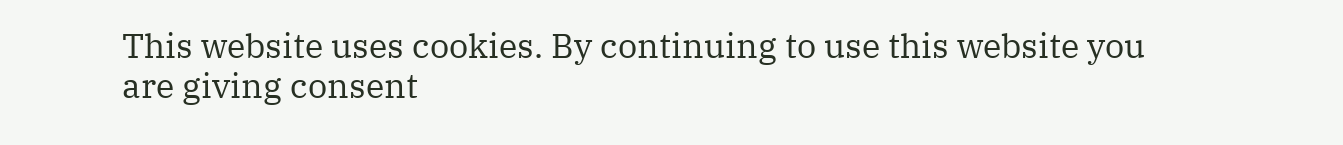This website uses cookies. By continuing to use this website you are giving consent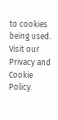to cookies being used. Visit our Privacy and Cookie Policy.